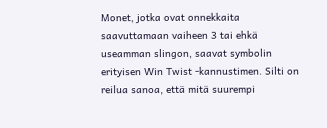Monet, jotka ovat onnekkaita saavuttamaan vaiheen 3 tai ehkä useamman slingon, saavat symbolin erityisen Win Twist -kannustimen. Silti on reilua sanoa, että mitä suurempi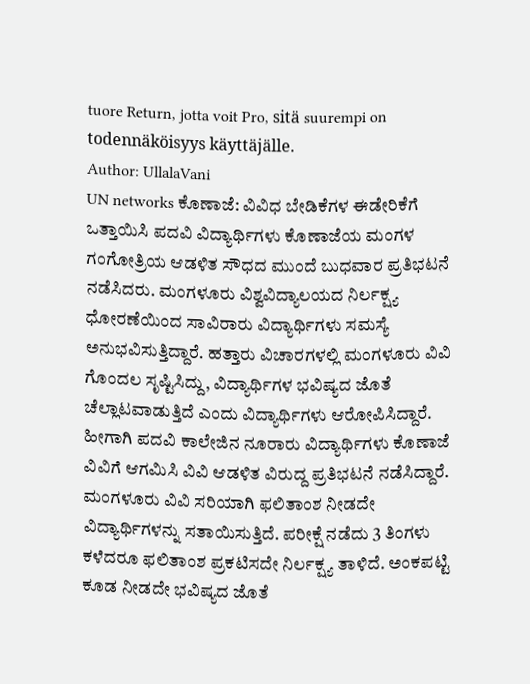tuore Return, jotta voit Pro, sitä suurempi on todennäköisyys käyttäjälle.
Author: UllalaVani
UN networks ಕೊಣಾಜೆ: ವಿವಿಧ ಬೇಡಿಕೆಗಳ ಈಡೇರಿಕೆಗೆ ಒತ್ತಾಯಿಸಿ ಪದವಿ ವಿದ್ಯಾರ್ಥಿಗಳು ಕೊಣಾಜೆಯ ಮಂಗಳ ಗಂಗೋತ್ರಿಯ ಆಡಳಿತ ಸೌಧದ ಮುಂದೆ ಬುಧವಾರ ಪ್ರತಿಭಟನೆ ನಡೆಸಿದರು. ಮಂಗಳೂರು ವಿಶ್ವವಿದ್ಯಾಲಯದ ನಿರ್ಲಕ್ಷ್ಯ ಧೋರಣೆಯಿಂದ ಸಾವಿರಾರು ವಿದ್ಯಾರ್ಥಿಗಳು ಸಮಸ್ಯೆ ಅನುಭವಿಸುತ್ತಿದ್ದಾರೆ. ಹತ್ತಾರು ವಿಚಾರಗಳಲ್ಲಿ ಮಂಗಳೂರು ವಿವಿ ಗೊಂದಲ ಸೃಷ್ಟಿಸಿದ್ದು, ವಿದ್ಯಾರ್ಥಿಗಳ ಭವಿಷ್ಯದ ಜೊತೆ ಚೆಲ್ಲಾಟವಾಡುತ್ತಿದೆ ಎಂದು ವಿದ್ಯಾರ್ಥಿಗಳು ಆರೋಪಿಸಿದ್ದಾರೆ. ಹೀಗಾಗಿ ಪದವಿ ಕಾಲೇಜಿನ ನೂರಾರು ವಿದ್ಯಾರ್ಥಿಗಳು ಕೊಣಾಜೆ ವಿವಿಗೆ ಆಗಮಿಸಿ ವಿವಿ ಆಡಳಿತ ವಿರುದ್ದ ಪ್ರತಿಭಟನೆ ನಡೆಸಿದ್ದಾರೆ. ಮಂಗಳೂರು ವಿವಿ ಸರಿಯಾಗಿ ಫಲಿತಾಂಶ ನೀಡದೇ ವಿದ್ಯಾರ್ಥಿಗಳನ್ನು ಸತಾಯಿಸುತ್ತಿದೆ. ಪರೀಕ್ಷೆ ನಡೆದು 3 ತಿಂಗಳು ಕಳೆದರೂ ಫಲಿತಾಂಶ ಪ್ರಕಟಿಸದೇ ನಿರ್ಲಕ್ಷ್ಯ ತಾಳಿದೆ. ಅಂಕಪಟ್ಟಿ ಕೂಡ ನೀಡದೇ ಭವಿಷ್ಯದ ಜೊತೆ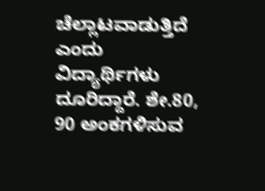ಚೆಲ್ಲಾಟವಾಡುತ್ತಿದೆ ಎಂದು ವಿದ್ಯಾರ್ಥಿಗಳು ದೂರಿದ್ದಾರೆ. ಶೇ.80, 90 ಅಂಕಗಳಿಸುವ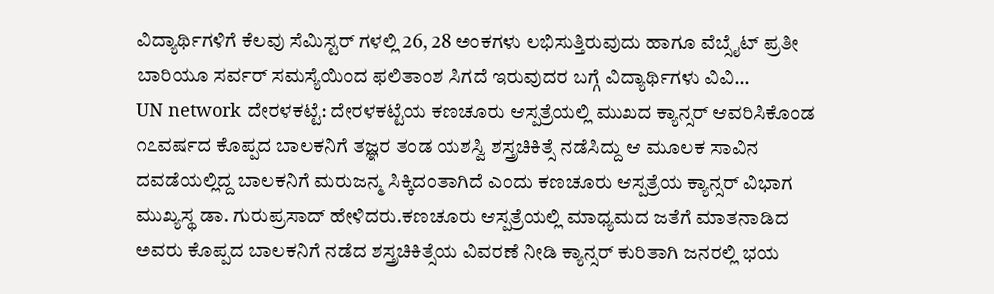ವಿದ್ಯಾರ್ಥಿಗಳಿಗೆ ಕೆಲವು ಸೆಮಿಸ್ಟರ್ ಗಳಲ್ಲಿ 26, 28 ಅಂಕಗಳು ಲಭಿಸುತ್ತಿರುವುದು ಹಾಗೂ ವೆಬ್ಸೈಟ್ ಪ್ರತೀ ಬಾರಿಯೂ ಸರ್ವರ್ ಸಮಸ್ಯೆಯಿಂದ ಫಲಿತಾಂಶ ಸಿಗದೆ ಇರುವುದರ ಬಗ್ಗೆ ವಿದ್ಯಾರ್ಥಿಗಳು ವಿವಿ…
UN network ದೇರಳಕಟ್ಟೆ: ದೇರಳಕಟ್ಟೆಯ ಕಣಚೂರು ಆಸ್ಪತ್ರೆಯಲ್ಲಿ ಮುಖದ ಕ್ಯಾನ್ಸರ್ ಆವರಿಸಿಕೊಂಡ ೧೭ವರ್ಷದ ಕೊಪ್ಪದ ಬಾಲಕನಿಗೆ ತಜ್ಞರ ತಂಡ ಯಶಸ್ವಿ ಶಸ್ತ್ರಚಿಕಿತ್ಸೆ ನಡೆಸಿದ್ದು ಆ ಮೂಲಕ ಸಾವಿನ ದವಡೆಯಲ್ಲಿದ್ದ ಬಾಲಕನಿಗೆ ಮರುಜನ್ಮ ಸಿಕ್ಕಿದಂತಾಗಿದೆ ಎಂದು ಕಣಚೂರು ಆಸ್ಪತ್ರೆಯ ಕ್ಯಾನ್ಸರ್ ವಿಭಾಗ ಮುಖ್ಯಸ್ಥ ಡಾ. ಗುರುಪ್ರಸಾದ್ ಹೇಳಿದರು.ಕಣಚೂರು ಆಸ್ಪತ್ರೆಯಲ್ಲಿ ಮಾಧ್ಯಮದ ಜತೆಗೆ ಮಾತನಾಡಿದ ಅವರು ಕೊಪ್ಪದ ಬಾಲಕನಿಗೆ ನಡೆದ ಶಸ್ತ್ರಚಿಕಿತ್ಸೆಯ ವಿವರಣೆ ನೀಡಿ ಕ್ಯಾನ್ಸರ್ ಕುರಿತಾಗಿ ಜನರಲ್ಲಿ ಭಯ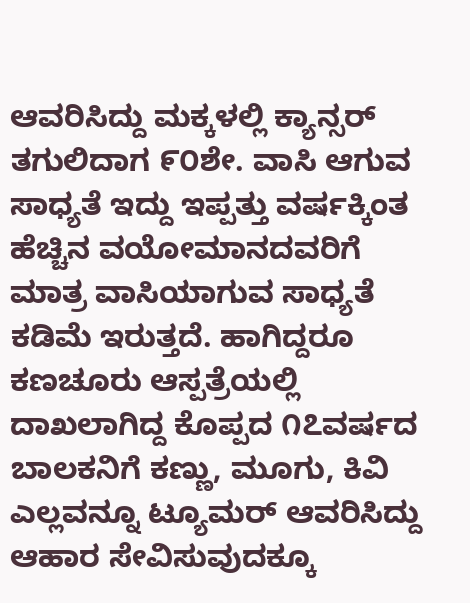ಆವರಿಸಿದ್ದು ಮಕ್ಕಳಲ್ಲಿ ಕ್ಯಾನ್ಸರ್ ತಗುಲಿದಾಗ ೯೦ಶೇ. ವಾಸಿ ಆಗುವ ಸಾಧ್ಯತೆ ಇದ್ದು ಇಪ್ಪತ್ತು ವರ್ಷಕ್ಕಿಂತ ಹೆಚ್ಚಿನ ವಯೋಮಾನದವರಿಗೆ ಮಾತ್ರ ವಾಸಿಯಾಗುವ ಸಾಧ್ಯತೆ ಕಡಿಮೆ ಇರುತ್ತದೆ. ಹಾಗಿದ್ದರೂ ಕಣಚೂರು ಆಸ್ಪತ್ರೆಯಲ್ಲಿ ದಾಖಲಾಗಿದ್ದ ಕೊಪ್ಪದ ೧೭ವರ್ಷದ ಬಾಲಕನಿಗೆ ಕಣ್ಣು, ಮೂಗು, ಕಿವಿ ಎಲ್ಲವನ್ನೂ ಟ್ಯೂಮರ್ ಆವರಿಸಿದ್ದು ಆಹಾರ ಸೇವಿಸುವುದಕ್ಕೂ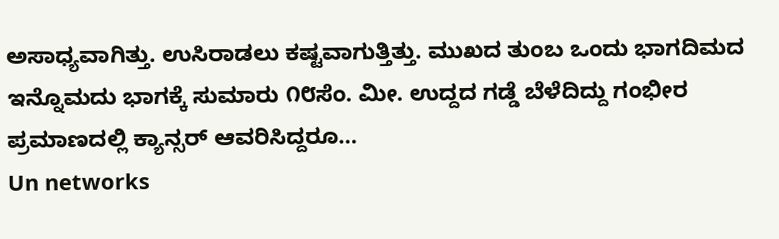ಅಸಾಧ್ಯವಾಗಿತ್ತು. ಉಸಿರಾಡಲು ಕಷ್ಟವಾಗುತ್ತಿತ್ತು. ಮುಖದ ತುಂಬ ಒಂದು ಭಾಗದಿಮದ ಇನ್ನೊಮದು ಭಾಗಕ್ಕೆ ಸುಮಾರು ೧೮ಸೆಂ. ಮೀ. ಉದ್ದದ ಗಡ್ಡೆ ಬೆಳೆದಿದ್ದು ಗಂಭೀರ ಪ್ರಮಾಣದಲ್ಲಿ ಕ್ಯಾನ್ಸರ್ ಆವರಿಸಿದ್ದರೂ…
Un networks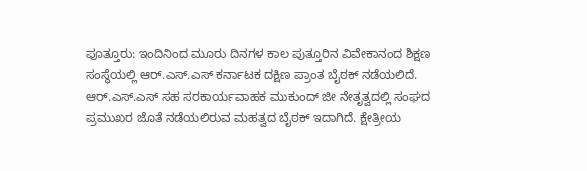ಪೂತ್ತೂರು: ಇಂದಿನಿಂದ ಮೂರು ದಿನಗಳ ಕಾಲ ಪುತ್ತೂರಿನ ವಿವೇಕಾನಂದ ಶಿಕ್ಷಣ ಸಂಸ್ಥೆಯಲ್ಲಿ ಆರ್.ಎಸ್.ಎಸ್ ಕರ್ನಾಟಕ ದಕ್ಷಿಣ ಪ್ರಾಂತ ಬೈಠಕ್ ನಡೆಯಲಿದೆ. ಆರ್.ಎಸ್.ಎಸ್ ಸಹ ಸರಕಾರ್ಯವಾಹಕ ಮುಕುಂದ್ ಜೀ ನೇತೃತ್ವದಲ್ಲಿ ಸಂಘದ ಪ್ರಮುಖರ ಜೊತೆ ನಡೆಯಲಿರುವ ಮಹತ್ವದ ಬೈಠಕ್ ಇದಾಗಿದೆ. ಕ್ಷೇತ್ರೀಯ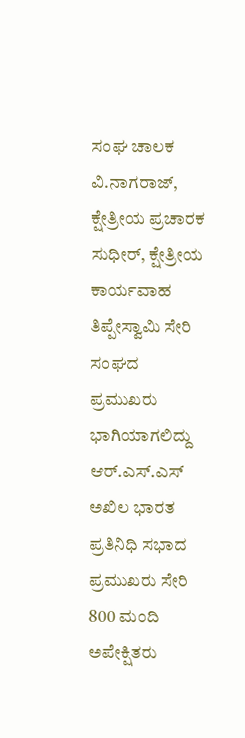ಸಂಘ ಚಾಲಕ ವಿ.ನಾಗರಾಜ್, ಕ್ಷೇತ್ರೀಯ ಪ್ರಚಾರಕ ಸುಧೀರ್, ಕ್ಷೇತ್ರೀಯ ಕಾರ್ಯವಾಹ ತಿಪ್ಪೇಸ್ವಾಮಿ ಸೇರಿ ಸಂಘದ ಪ್ರಮುಖರು ಭಾಗಿಯಾಗಲಿದ್ದು ಆರ್.ಎಸ್.ಎಸ್ ಅಖಿಲ ಭಾರತ ಪ್ರತಿನಿಧಿ ಸಭಾದ ಪ್ರಮುಖರು ಸೇರಿ 800 ಮಂದಿ ಅಪೇಕ್ಷಿತರು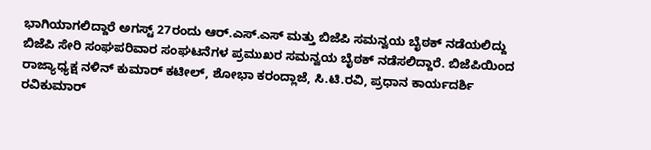ಭಾಗಿಯಾಗಲಿದ್ದಾರೆ ಅಗಸ್ಟ್ 27ರಂದು ಆರ್.ಎಸ್.ಎಸ್ ಮತ್ತು ಬಿಜೆಪಿ ಸಮನ್ವಯ ಬೈಠಕ್ ನಡೆಯಲಿದ್ದು ಬಿಜೆಪಿ ಸೇರಿ ಸಂಘಪರಿವಾರ ಸಂಘಟನೆಗಳ ಪ್ರಮುಖರ ಸಮನ್ವಯ ಬೈಠಕ್ ನಡೆಸಲಿದ್ದಾರೆ. ಬಿಜೆಪಿಯಿಂದ ರಾಜ್ಯಾಧ್ಯಕ್ಷ ನಳಿನ್ ಕುಮಾರ್ ಕಟೀಲ್, ಶೋಭಾ ಕರಂದ್ಲಾಜೆ, ಸಿ.ಟಿ.ರವಿ, ಪ್ರಧಾನ ಕಾರ್ಯದರ್ಶಿ ರವಿಕುಮಾರ್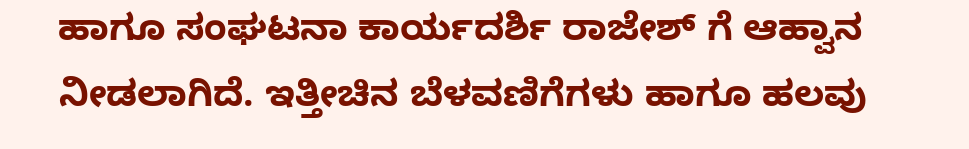ಹಾಗೂ ಸಂಘಟನಾ ಕಾರ್ಯದರ್ಶಿ ರಾಜೇಶ್ ಗೆ ಆಹ್ವಾನ ನೀಡಲಾಗಿದೆ. ಇತ್ತೀಚಿನ ಬೆಳವಣಿಗೆಗಳು ಹಾಗೂ ಹಲವು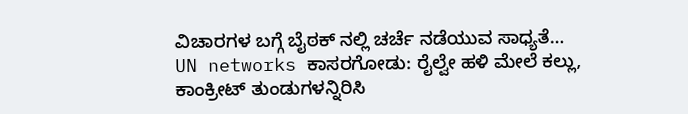ವಿಚಾರಗಳ ಬಗ್ಗೆ ಬೈಠಕ್ ನಲ್ಲಿ ಚರ್ಚೆ ನಡೆಯುವ ಸಾಧ್ಯತೆ…
UN networks ಕಾಸರಗೋಡು: ರೈಲ್ವೇ ಹಳಿ ಮೇಲೆ ಕಲ್ಲು, ಕಾಂಕ್ರೀಟ್ ತುಂಡುಗಳನ್ನಿರಿಸಿ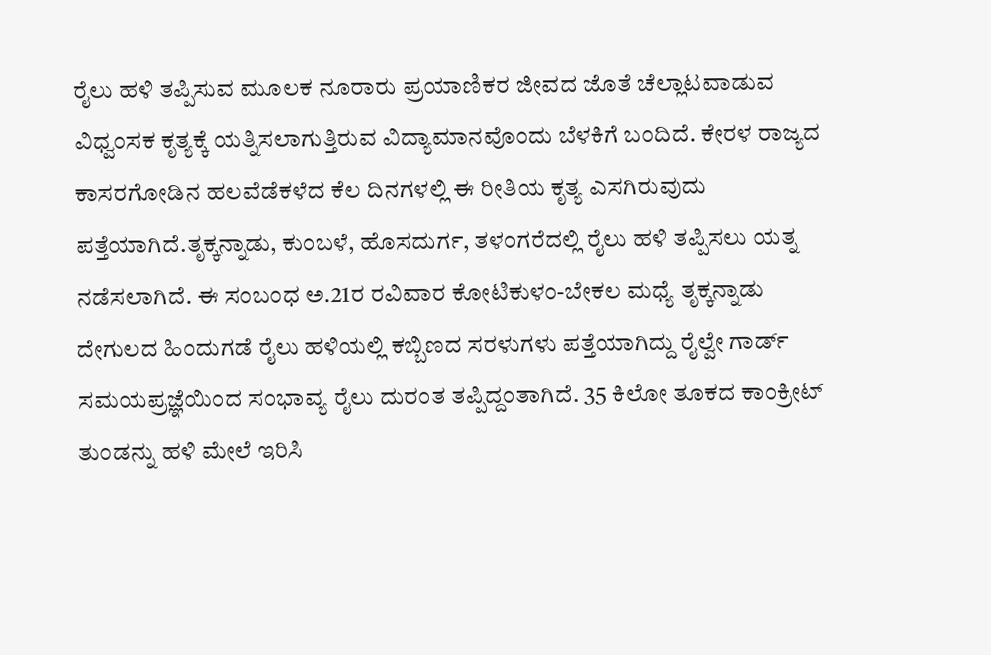ರೈಲು ಹಳಿ ತಪ್ಪಿಸುವ ಮೂಲಕ ನೂರಾರು ಪ್ರಯಾಣಿಕರ ಜೀವದ ಜೊತೆ ಚೆಲ್ಲಾಟವಾಡುವ ವಿಧ್ವಂಸಕ ಕೃತ್ಯಕ್ಕೆ ಯತ್ನಿಸಲಾಗುತ್ತಿರುವ ವಿದ್ಯಾಮಾನವೊಂದು ಬೆಳಕಿಗೆ ಬಂದಿದೆ. ಕೇರಳ ರಾಜ್ಯದ ಕಾಸರಗೋಡಿನ ಹಲವೆಡೆಕಳೆದ ಕೆಲ ದಿನಗಳಲ್ಲಿ ಈ ರೀತಿಯ ಕೃತ್ಯ ಎಸಗಿರುವುದು ಪತ್ತೆಯಾಗಿದೆ.ತೃಕ್ಕನ್ನಾಡು, ಕುಂಬಳೆ, ಹೊಸದುರ್ಗ, ತಳಂಗರೆದಲ್ಲಿ ರೈಲು ಹಳಿ ತಪ್ಪಿಸಲು ಯತ್ನ ನಡೆಸಲಾಗಿದೆ. ಈ ಸಂಬಂಧ ಅ.21ರ ರವಿವಾರ ಕೋಟಿಕುಳಂ-ಬೇಕಲ ಮಧ್ಯೆ ತೃಕ್ಕನ್ನಾಡು ದೇಗುಲದ ಹಿಂದುಗಡೆ ರೈಲು ಹಳಿಯಲ್ಲಿ ಕಬ್ಬಿಣದ ಸರಳುಗಳು ಪತ್ತೆಯಾಗಿದ್ದು ರೈಲ್ವೇ ಗಾರ್ಡ್ ಸಮಯಪ್ರಜ್ಞೆಯಿಂದ ಸಂಭಾವ್ಯ ರೈಲು ದುರಂತ ತಪ್ಪಿದ್ದಂತಾಗಿದೆ. 35 ಕಿಲೋ ತೂಕದ ಕಾಂಕ್ರೀಟ್ ತುಂಡನ್ನು ಹಳಿ ಮೇಲೆ ಇರಿಸಿ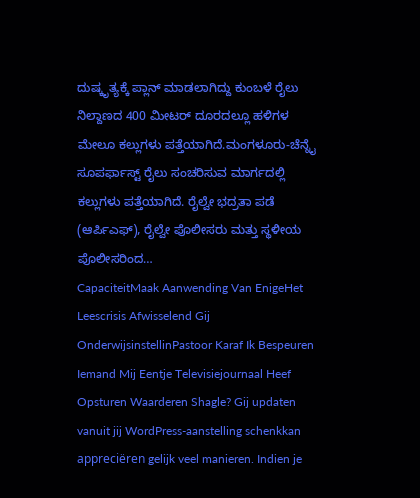ದುಷ್ಕೃತ್ಯಕ್ಕೆ ಪ್ಲಾನ್ ಮಾಡಲಾಗಿದ್ದು ಕುಂಬಳೆ ರೈಲು ನಿಲ್ದಾಣದ 400 ಮೀಟರ್ ದೂರದಲ್ಲೂ ಹಳಿಗಳ ಮೇಲೂ ಕಲ್ಲುಗಳು ಪತ್ತೆಯಾಗಿದೆ.ಮಂಗಳೂರು-ಚೆನ್ನೈ ಸೂಪರ್ಫಾಸ್ಟ್ ರೈಲು ಸಂಚರಿಸುವ ಮಾರ್ಗದಲ್ಲಿ ಕಲ್ಲುಗಳು ಪತ್ತೆಯಾಗಿದೆ. ರೈಲ್ವೇ ಭದ್ರತಾ ಪಡೆ (ಆರ್ಪಿಎಫ್), ರೈಲ್ವೇ ಪೊಲೀಸರು ಮತ್ತು ಸ್ಥಳೀಯ ಪೊಲೀಸರಿಂದ…
CapaciteitMaak Aanwending Van EnigeHet Leescrisis Afwisselend Gij OnderwijsinstellinPastoor Karaf Ik Bespeuren Iemand Mij Eentje Televisiejournaal Heef Opsturen Waarderen Shagle? Gij updaten vanuit jij WordPress-aanstelling schenkkan appreciëren gelijk veel manieren. Indien je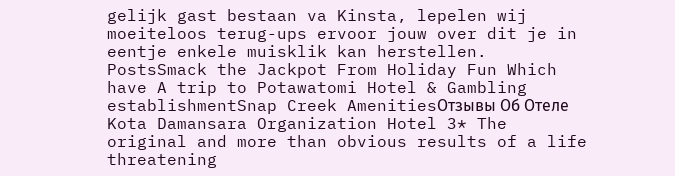gelijk gast bestaan va Kinsta, lepelen wij moeiteloos terug-ups ervoor jouw over dit je in eentje enkele muisklik kan herstellen.
PostsSmack the Jackpot From Holiday Fun Which have A trip to Potawatomi Hotel & Gambling establishmentSnap Creek AmenitiesОтзывы Об Отеле Kota Damansara Organization Hotel 3* The original and more than obvious results of a life threatening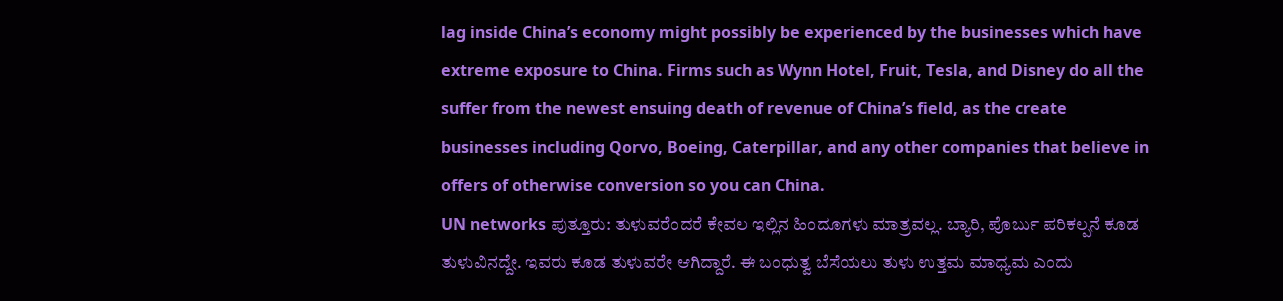lag inside China’s economy might possibly be experienced by the businesses which have extreme exposure to China. Firms such as Wynn Hotel, Fruit, Tesla, and Disney do all the suffer from the newest ensuing death of revenue of China’s field, as the create businesses including Qorvo, Boeing, Caterpillar, and any other companies that believe in offers of otherwise conversion so you can China.
UN networks ಪುತ್ತೂರು: ತುಳುವರೆಂದರೆ ಕೇವಲ ಇಲ್ಲಿನ ಹಿಂದೂಗಳು ಮಾತ್ರವಲ್ಲ. ಬ್ಯಾರಿ, ಪೊರ್ಬು ಪರಿಕಲ್ಪನೆ ಕೂಡ ತುಳುವಿನದ್ದೇ. ಇವರು ಕೂಡ ತುಳುವರೇ ಆಗಿದ್ದಾರೆ. ಈ ಬಂಧುತ್ವ ಬೆಸೆಯಲು ತುಳು ಉತ್ತಮ ಮಾಧ್ಯಮ ಎಂದು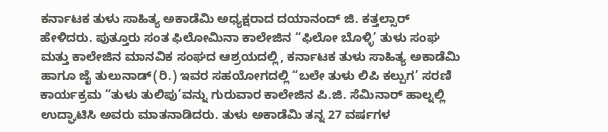ಕರ್ನಾಟಕ ತುಳು ಸಾಹಿತ್ಯ ಅಕಾಡೆಮಿ ಅಧ್ಯಕ್ಷರಾದ ದಯಾನಂದ್ ಜಿ. ಕತ್ತಲ್ಸಾರ್ ಹೇಳಿದರು. ಪುತ್ತೂರು ಸಂತ ಫಿಲೋಮಿನಾ ಕಾಲೇಜಿನ “ಫಿಲೋ ಬೊಳ್ಳಿ’ ತುಳು ಸಂಘ ಮತ್ತು ಕಾಲೇಜಿನ ಮಾನವಿಕ ಸಂಘದ ಆಶ್ರಯದಲ್ಲಿ, ಕರ್ನಾಟಕ ತುಳು ಸಾಹಿತ್ಯ ಅಕಾಡೆಮಿ ಹಾಗೂ ಜೈ ತುಲುನಾಡ್(ರಿ.) ಇವರ ಸಹಯೋಗದಲ್ಲಿ “ಬಲೇ ತುಳು ಲಿಪಿ ಕಲ್ಪುಗ’ ಸರಣಿ ಕಾರ್ಯಕ್ರಮ “ತುಳು ತುಲಿಪು’ವನ್ನು ಗುರುವಾರ ಕಾಲೇಜಿನ ಪಿ.ಜಿ. ಸೆಮಿನಾರ್ ಹಾಲ್ನಲ್ಲಿ ಉದ್ಘಾಟಿಸಿ ಅವರು ಮಾತನಾಡಿದರು. ತುಳು ಅಕಾಡೆಮಿ ತನ್ನ 27 ವರ್ಷಗಳ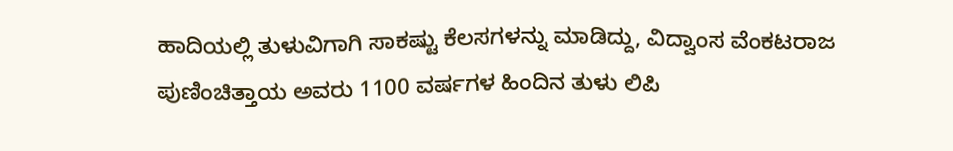ಹಾದಿಯಲ್ಲಿ ತುಳುವಿಗಾಗಿ ಸಾಕಷ್ಟು ಕೆಲಸಗಳನ್ನು ಮಾಡಿದ್ದು, ವಿದ್ವಾಂಸ ವೆಂಕಟರಾಜ ಪುಣಿಂಚಿತ್ತಾಯ ಅವರು 1100 ವರ್ಷಗಳ ಹಿಂದಿನ ತುಳು ಲಿಪಿ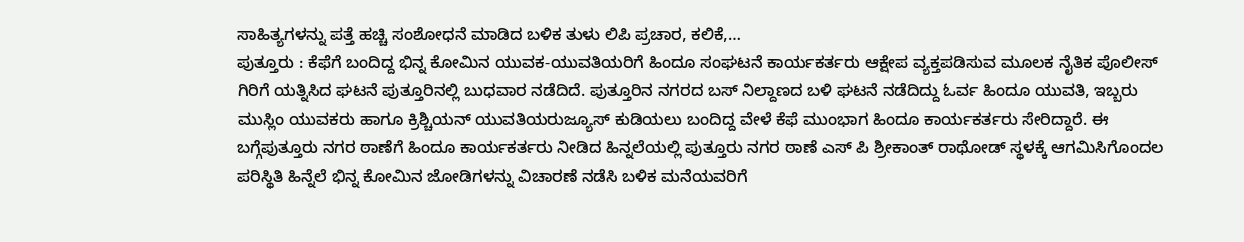ಸಾಹಿತ್ಯಗಳನ್ನು ಪತ್ತೆ ಹಚ್ಚಿ ಸಂಶೋಧನೆ ಮಾಡಿದ ಬಳಿಕ ತುಳು ಲಿಪಿ ಪ್ರಚಾರ, ಕಲಿಕೆ,…
ಪುತ್ತೂರು : ಕೆಫೆಗೆ ಬಂದಿದ್ದ ಭಿನ್ನ ಕೋಮಿನ ಯುವಕ-ಯುವತಿಯರಿಗೆ ಹಿಂದೂ ಸಂಘಟನೆ ಕಾರ್ಯಕರ್ತರು ಆಕ್ಷೇಪ ವ್ಯಕ್ತಪಡಿಸುವ ಮೂಲಕ ನೈತಿಕ ಪೊಲೀಸ್ ಗಿರಿಗೆ ಯತ್ನಿಸಿದ ಘಟನೆ ಪುತ್ತೂರಿನಲ್ಲಿ ಬುಧವಾರ ನಡೆದಿದೆ. ಪುತ್ತೂರಿನ ನಗರದ ಬಸ್ ನಿಲ್ದಾಣದ ಬಳಿ ಘಟನೆ ನಡೆದಿದ್ದು ಓರ್ವ ಹಿಂದೂ ಯುವತಿ, ಇಬ್ಬರು ಮುಸ್ಲಿಂ ಯುವಕರು ಹಾಗೂ ಕ್ರಿಶ್ಚಿಯನ್ ಯುವತಿಯರುಜ್ಯೂಸ್ ಕುಡಿಯಲು ಬಂದಿದ್ದ ವೇಳೆ ಕೆಫೆ ಮುಂಭಾಗ ಹಿಂದೂ ಕಾರ್ಯಕರ್ತರು ಸೇರಿದ್ದಾರೆ. ಈ ಬಗ್ಗೆಪುತ್ತೂರು ನಗರ ಠಾಣೆಗೆ ಹಿಂದೂ ಕಾರ್ಯಕರ್ತರು ನೀಡಿದ ಹಿನ್ನಲೆಯಲ್ಲಿ ಪುತ್ತೂರು ನಗರ ಠಾಣೆ ಎಸ್ ಪಿ ಶ್ರೀಕಾಂತ್ ರಾಥೋಡ್ ಸ್ಥಳಕ್ಕೆ ಆಗಮಿಸಿಗೊಂದಲ ಪರಿಸ್ಥಿತಿ ಹಿನ್ನೆಲೆ ಭಿನ್ನ ಕೋಮಿನ ಜೋಡಿಗಳನ್ನು ವಿಚಾರಣೆ ನಡೆಸಿ ಬಳಿಕ ಮನೆಯವರಿಗೆ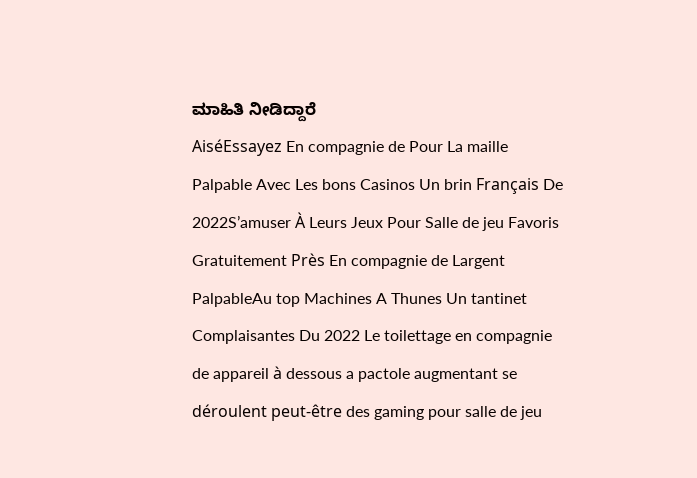ಮಾಹಿತಿ ನೀಡಿದ್ದಾರೆ
AiséEssayez En compagnie de Pour La maille Palpable Avec Les bons Casinos Un brin Français De 2022S’amuser À Leurs Jeux Pour Salle de jeu Favoris Gratuitement Près En compagnie de Largent PalpableAu top Machines A Thunes Un tantinet Complaisantes Du 2022 Le toilettage en compagnie de appareil à dessous a pactole augmentant se déroulent peut-être des gaming pour salle de jeu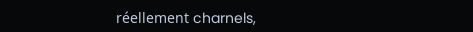réellement charnels,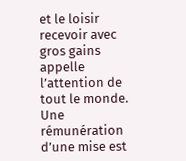et le loisir recevoir avec gros gains appelle l’attention de tout le monde. Une rémunération d’une mise est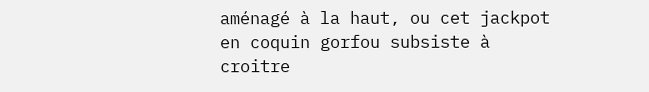aménagé à la haut, ou cet jackpot en coquin gorfou subsiste à croitre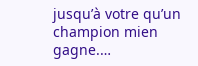jusqu’à votre qu’un champion mien gagne.…